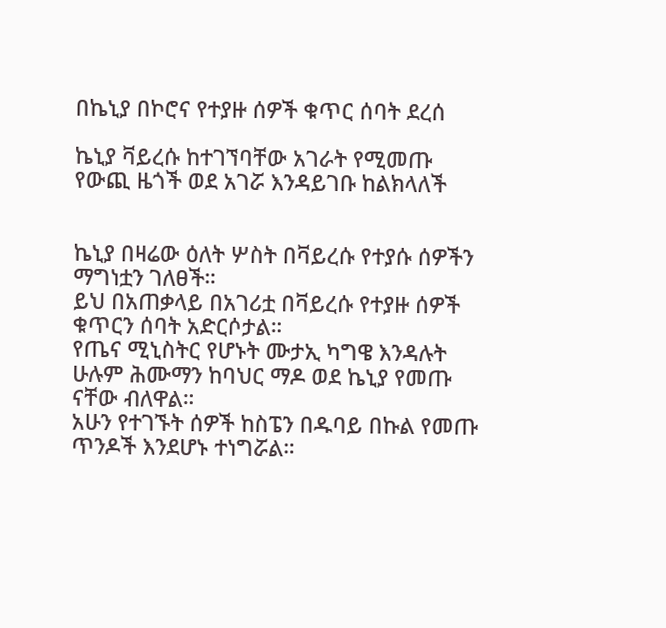በኬኒያ በኮሮና የተያዙ ሰዎች ቁጥር ሰባት ደረሰ

ኬኒያ ቫይረሱ ከተገኘባቸው አገራት የሚመጡ የውጪ ዜጎች ወደ አገሯ እንዳይገቡ ከልክላለች


ኬኒያ በዛሬው ዕለት ሦስት በቫይረሱ የተያሱ ሰዎችን ማግነቷን ገለፀች።
ይህ በአጠቃላይ በአገሪቷ በቫይረሱ የተያዙ ሰዎች ቁጥርን ሰባት አድርሶታል።
የጤና ሚኒስትር የሆኑት ሙታኢ ካግዌ እንዳሉት ሁሉም ሕሙማን ከባህር ማዶ ወደ ኬኒያ የመጡ ናቸው ብለዋል።
አሁን የተገኙት ሰዎች ከስፔን በዱባይ በኩል የመጡ ጥንዶች እንደሆኑ ተነግሯል።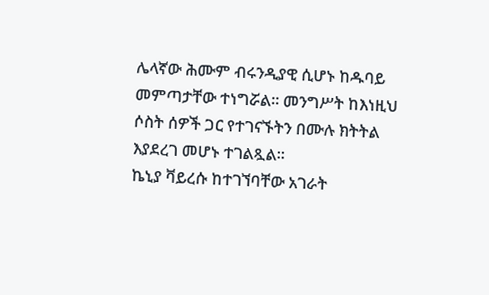ሌላኛው ሕሙም ብሩንዲያዊ ሲሆኑ ከዱባይ መምጣታቸው ተነግሯል። መንግሥት ከእነዚህ ሶስት ሰዎች ጋር የተገናኙትን በሙሉ ክትትል እያደረገ መሆኑ ተገልጿል።
ኬኒያ ቫይረሱ ከተገኘባቸው አገራት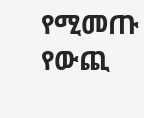የሚመጡ የውጪ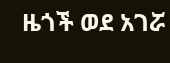ዜጎች ወደ አገሯ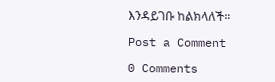እንዳይገቡ ከልክላለች።

Post a Comment

0 Comments